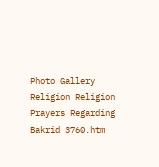Photo Gallery Religion Religion Prayers Regarding Bakrid 3760.htm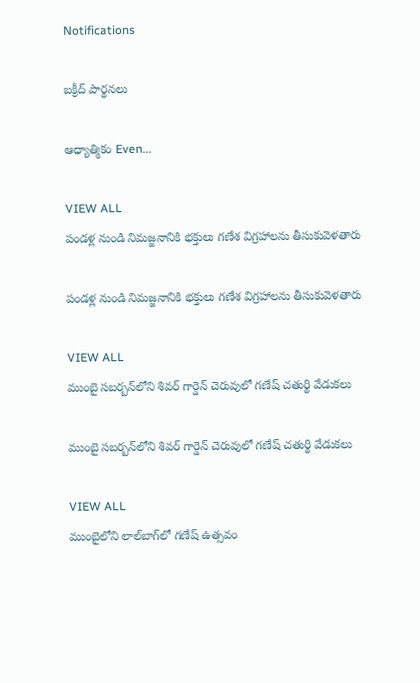Notifications

బక్రీద్ పార్థనలు

ఆధ్యాత్మికం Even...

VIEW ALL
పండళ్ల నుండి నిమజ్జనానికి భక్తులు గణేశ విగ్రహాలను తీసుకువెళతారు

పండళ్ల నుండి నిమజ్జనానికి భక్తులు గణేశ విగ్రహాలను తీసుకువెళతారు

VIEW ALL
ముంబై సబర్బన్‌లోని శివర్ గార్డెన్ చెరువులో గణేష్ చతుర్థి వేడుకలు

ముంబై సబర్బన్‌లోని శివర్ గార్డెన్ చెరువులో గణేష్ చతుర్థి వేడుకలు

VIEW ALL
ముంబైలోని లాల్‌బాగ్‌లో గణేష్ ఉత్సవం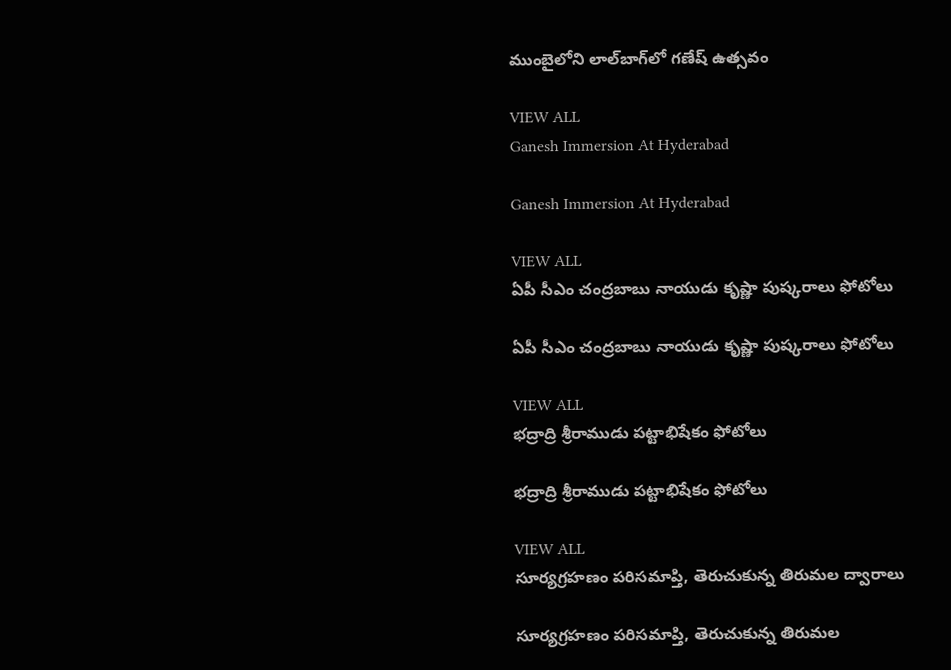ముంబైలోని లాల్‌బాగ్‌లో గణేష్ ఉత్సవం

VIEW ALL
Ganesh Immersion At Hyderabad

Ganesh Immersion At Hyderabad

VIEW ALL
ఏపీ సీఎం చంద్రబాబు నాయుడు కృష్ణా పుష్కరాలు ఫోటోలు

ఏపీ సీఎం చంద్రబాబు నాయుడు కృష్ణా పుష్కరాలు ఫోటోలు

VIEW ALL
భద్రాద్రి శ్రీరాముడు పట్టాభిషేకం ఫోటోలు

భద్రాద్రి శ్రీరాముడు పట్టాభిషేకం ఫోటోలు

VIEW ALL
సూర్యగ్రహణం పరిసమాప్తి, తెరుచుకున్న తిరుమల ద్వారాలు

సూర్యగ్రహణం పరిసమాప్తి, తెరుచుకున్న తిరుమల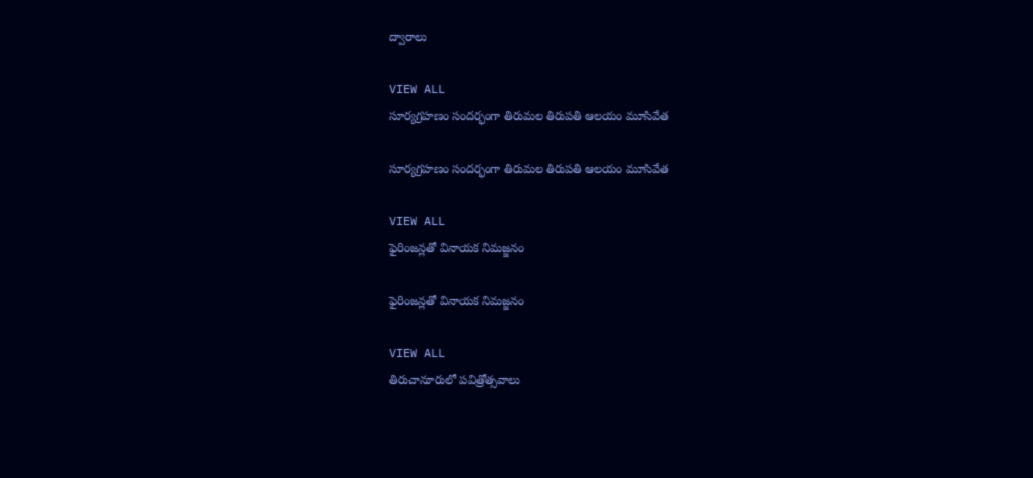ద్వారాలు

VIEW ALL
సూర్యగ్రహణం సందర్భంగా తిరుమల తిరుపతి ఆలయం మూసివేత

సూర్యగ్రహణం సందర్భంగా తిరుమల తిరుపతి ఆలయం మూసివేత

VIEW ALL
ఫైరింజన్లతో వినాయక నిమజ్జనం

ఫైరింజన్లతో వినాయక నిమజ్జనం

VIEW ALL
తిరుచానూరులో పవిత్రోత్సవాలు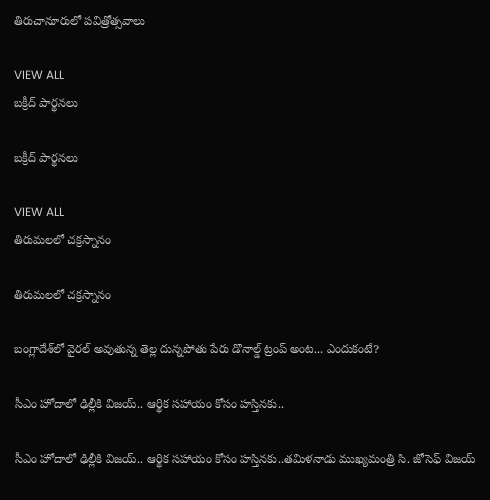తిరుచానూరులో పవిత్రోత్సవాలు

VIEW ALL
బక్రీద్ పార్థనలు

బక్రీద్ పార్థనలు

VIEW ALL
తిరుమలలో చక్రస్నానం

తిరుమలలో చక్రస్నానం

బంగ్లాదేశ్‌లో వైరల్ అవుతున్న తెల్ల దున్నపోతు పేరు డొనాల్డ్ ట్రంప్ అంట... ఎందుకంటే?

సీఎం హోదాలో ఢిల్లీకి విజయ్.. ఆర్థిక సహాయం కోసం హస్తినకు..

సీఎం హోదాలో ఢిల్లీకి విజయ్.. ఆర్థిక సహాయం కోసం హస్తినకు..తమిళనాడు ముఖ్యమంత్రి సి. జోసెఫ్ విజయ్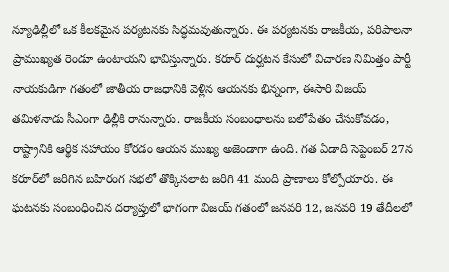న్యూఢిల్లీలో ఒక కీలకమైన పర్యటనకు సిద్ధమవుతున్నారు. ఈ పర్యటనకు రాజకీయ, పరిపాలనా ప్రాముఖ్యత రెండూ ఉంటాయని భావిస్తున్నారు. కరూర్ దుర్ఘటన కేసులో విచారణ నిమిత్తం పార్టీ నాయకుడిగా గతంలో జాతీయ రాజధానికి వెళ్లిన ఆయనకు భిన్నంగా, ఈసారి విజయ్ తమిళనాడు సీఎంగా ఢిల్లీకి రానున్నారు. రాజకీయ సంబంధాలను బలోపేతం చేసుకోవడం, రాష్ట్రానికి ఆర్థిక సహాయం కోరడం ఆయన ముఖ్య అజెండాగా ఉంది. గత ఏడాది సెప్టెంబర్ 27న కరూర్‌లో జరిగిన బహిరంగ సభలో తొక్కిసలాట జరిగి 41 మంది ప్రాణాలు కోల్పోయారు. ఈ ఘటనకు సంబంధించిన దర్యాప్తులో భాగంగా విజయ్ గతంలో జనవరి 12, జనవరి 19 తేదీలలో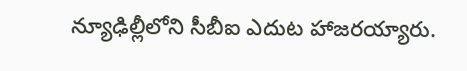న్యూఢిల్లీలోని సీబీఐ ఎదుట హాజరయ్యారు.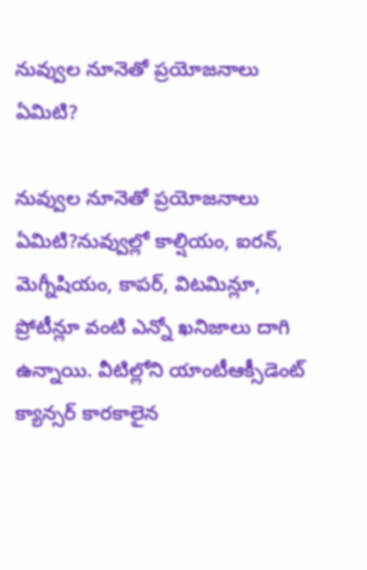నువ్వుల నూనెతో ప్రయోజనాలు ఏమిటి?

నువ్వుల నూనెతో ప్రయోజనాలు ఏమిటి?నువ్వుల్లో కాల్షియం, ఐరన్, మెగ్నీషియం, కాపర్, విటమిన్లూ, ప్రోటీన్లూ వంటి ఎన్నో ఖనిజాలు దాగి ఉన్నాయి. వీటిల్లోని యాంటీఆక్సీడెంట్ క్యాన్సర్ కారకాలైన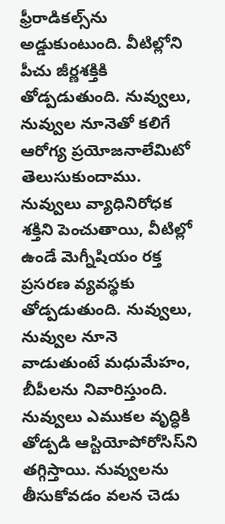ఫ్రీరాడికల్స్‌ను అడ్డుకుంటుంది. వీటిల్లోని పీచు జీర్ణశక్తికి తోడ్పడుతుంది. నువ్వులు, నువ్వుల నూనెతో కలిగే ఆరోగ్య ప్రయోజనాలేమిటో తెలుసుకుందాము. నువ్వులు వ్యాధినిరోధక శక్తిని పెంచుతాయి, వీటిల్లో ఉండే మెగ్నీషియం రక్త ప్రసరణ వ్యవస్థకు తోడ్పడుతుంది. నువ్వులు, నువ్వుల నూనె వాడుతుంటే మధుమేహం, బీపీలను నివారిస్తుంది. నువ్వులు ఎముకల వృద్ధికి తోడ్పడి ఆస్టియోపోరోసిస్‌ని తగ్గిస్తాయి. నువ్వులను తీసుకోవడం వలన చెడు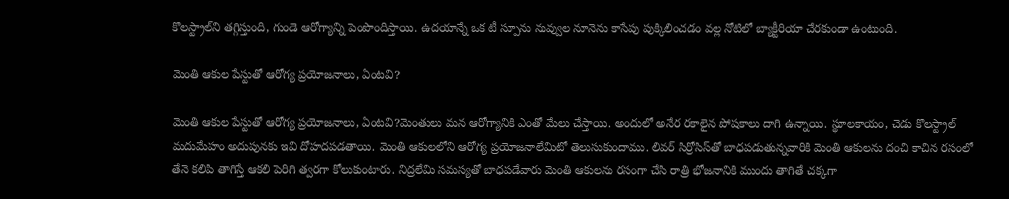కొలస్ట్రాల్‌ని తగ్గిస్తుంది, గుండె ఆరోగ్యాన్ని పెంపొందిస్తాయి. ఉదయాన్నే ఒక టీ స్పూను నువ్వుల నూనెను కాసేపు పుక్కిలించడం వల్ల నోటిలో బ్యాక్టీరియా చేరకుండా ఉంటుంది.

మెంతి ఆకుల పేస్టుతో ఆరోగ్య ప్రయోజనాలు, ఏంటవి?

మెంతి ఆకుల పేస్టుతో ఆరోగ్య ప్రయోజనాలు, ఏంటవి?మెంతులు మన ఆరోగ్యానికి ఎంతో మేలు చేస్తాయి. అందులో అనేర రకాలైన పోషకాలు దాగి ఉన్నాయి. స్థూలకాయం, చెడు కొలస్ట్రాల్ మదుమేహం అదుపునకు ఇవి దోహదపడతాయి. మెంతి ఆకులలోని ఆరోగ్య ప్రయోజనాలేమిటో తెలుసుకుందాము. లివర్‌ సిర్రోసిస్‌‌తో బాధపడుతున్నవారికి మెంతి ఆకులను దంచి కాచిన రసంలో తేనె కలిపి తాగిస్తే ఆకలి పెరిగి త్వరగా కోలుకుంటారు. నిద్రలేమి సమస్యతో బాధపడేవారు మెంతి ఆకులను రసంగా చేసి రాత్రి భోజనానికి ముందు తాగితే చక్కగా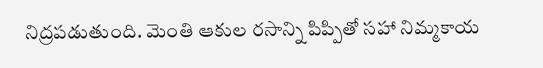నిద్రపడుతుంది. మెంతి ఆకుల రసాన్ని పిప్పితో సహా నిమ్మకాయ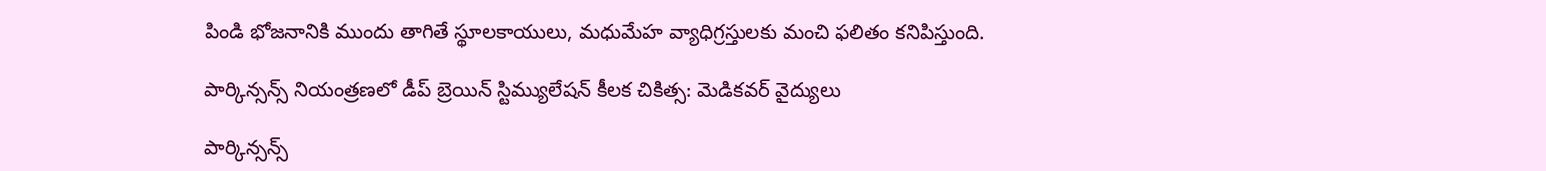పిండి భోజనానికి ముందు తాగితే స్థూలకాయులు, మధుమేహ వ్యాధిగ్రస్తులకు మంచి ఫలితం కనిపిస్తుంది.

పార్కిన్సన్స్ నియంత్రణలో డీప్ బ్రెయిన్ స్టిమ్యులేషన్ కీలక చికిత్స: మెడికవర్ వైద్యులు

పార్కిన్సన్స్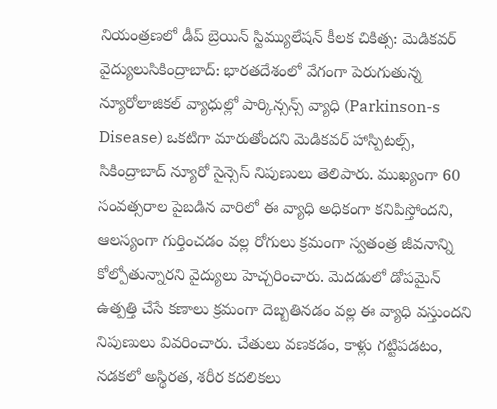నియంత్రణలో డీప్ బ్రెయిన్ స్టిమ్యులేషన్ కీలక చికిత్స: మెడికవర్ వైద్యులుసికింద్రాబాద్: భారతదేశంలో వేగంగా పెరుగుతున్న న్యూరోలాజికల్ వ్యాధుల్లో పార్కిన్సన్స్ వ్యాధి (Parkinson-s Disease) ఒకటిగా మారుతోందని మెడికవర్ హాస్పిటల్స్, సికింద్రాబాద్ న్యూరో సైన్సెస్ నిపుణులు తెలిపారు. ముఖ్యంగా 60 సంవత్సరాల పైబడిన వారిలో ఈ వ్యాధి అధికంగా కనిపిస్తోందని, ఆలస్యంగా గుర్తించడం వల్ల రోగులు క్రమంగా స్వతంత్ర జీవనాన్ని కోల్పోతున్నారని వైద్యులు హెచ్చరించారు. మెదడులో డోపమైన్ ఉత్పత్తి చేసే కణాలు క్రమంగా దెబ్బతినడం వల్ల ఈ వ్యాధి వస్తుందని నిపుణులు వివరించారు. చేతులు వణకడం, కాళ్లు గట్టిపడటం, నడకలో అస్థిరత, శరీర కదలికలు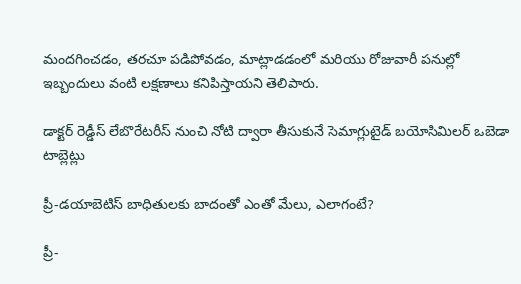మందగించడం, తరచూ పడిపోవడం, మాట్లాడడంలో మరియు రోజువారీ పనుల్లో ఇబ్బందులు వంటి లక్షణాలు కనిపిస్తాయని తెలిపారు.

డాక్టర్ రెడ్డీస్ లేబొరేటరీస్ నుంచి నోటి ద్వారా తీసుకునే సెమాగ్లుటైడ్ బయోసిమిలర్ ఒబెడా టాబ్లెట్లు

ప్రీ-డయాబెటిస్ బాధితులకు బాదంతో ఎంతో మేలు, ఎలాగంటే?

ప్రీ-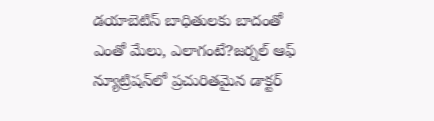డయాబెటిస్ బాధితులకు బాదంతో ఎంతో మేలు, ఎలాగంటే?జర్నల్ ఆఫ్ న్యూట్రిషన్‌లో ప్రచురితమైన డాక్టర్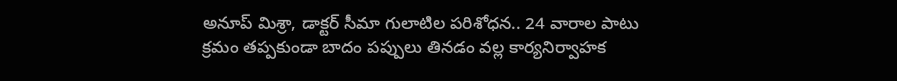అనూప్ మిశ్రా, డాక్టర్ సీమా గులాటిల పరిశోధన.. 24 వారాల పాటు క్రమం తప్పకుండా బాదం పప్పులు తినడం వల్ల కార్యనిర్వాహక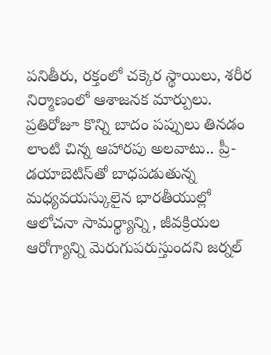పనితీరు, రక్తంలో చక్కెర స్థాయిలు, శరీర నిర్మాణంలో ఆశాజనక మార్పులు. ప్రతిరోజూ కొన్ని బాదం పప్పులు తినడం లాంటి చిన్న ఆహారపు అలవాటు.. ప్రీ-డయాబెటిస్‌తో బాధపడుతున్న మధ్యవయస్కులైన భారతీయుల్లో ఆలోచనా సామర్థ్యాన్ని, జీవక్రియల ఆరోగ్యాన్ని మెరుగుపరుస్తుందని జర్నల్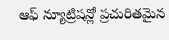ఆఫ్ న్యూట్రిషన్లో ప్రచురితమైన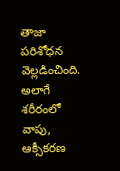తాజా పరిశోధన వెల్లడించింది. అలాగే శరీరంలో వాపు, ఆక్సీకరణ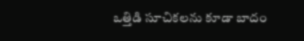ఒత్తిడి సూచికలను కూడా బాదం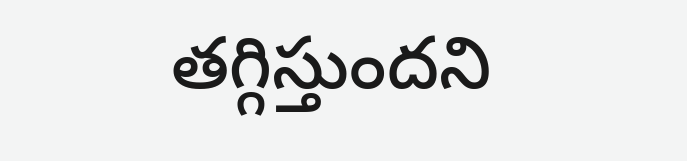తగ్గిస్తుందని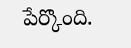పేర్కొంది.